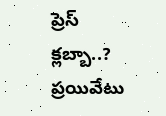ప్రెస్ క్లబ్బా..? ప్రయివేటు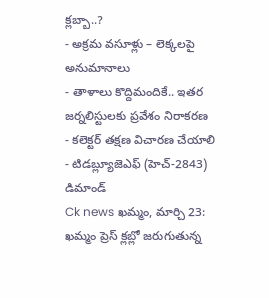క్లబ్బా..?
- అక్రమ వసూళ్లు – లెక్కలపై అనుమానాలు
- తాళాలు కొద్దిమందికే.. ఇతర జర్నలిస్టులకు ప్రవేశం నిరాకరణ
- కలెక్టర్ తక్షణ విచారణ చేయాలి
- టిడబ్ల్యూజెఎఫ్ (హెచ్-2843) డిమాండ్
Ck news ఖమ్మం, మార్చి 23:
ఖమ్మం ప్రెస్ క్లబ్లో జరుగుతున్న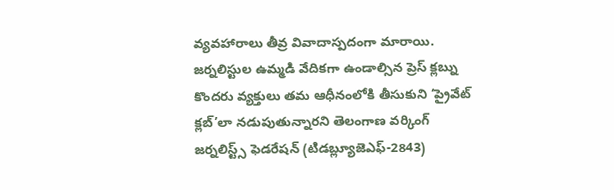వ్యవహారాలు తీవ్ర వివాదాస్పదంగా మారాయి. జర్నలిస్టుల ఉమ్మడి వేదికగా ఉండాల్సిన ప్రెస్ క్లబ్ను కొందరు వ్యక్తులు తమ ఆధీనంలోకి తీసుకుని ‘ప్రైవేట్ క్లబ్’లా నడుపుతున్నారని తెలంగాణ వర్కింగ్ జర్నలిస్ట్స్ ఫెడరేషన్ (టిడబ్ల్యూజెఎఫ్-2843)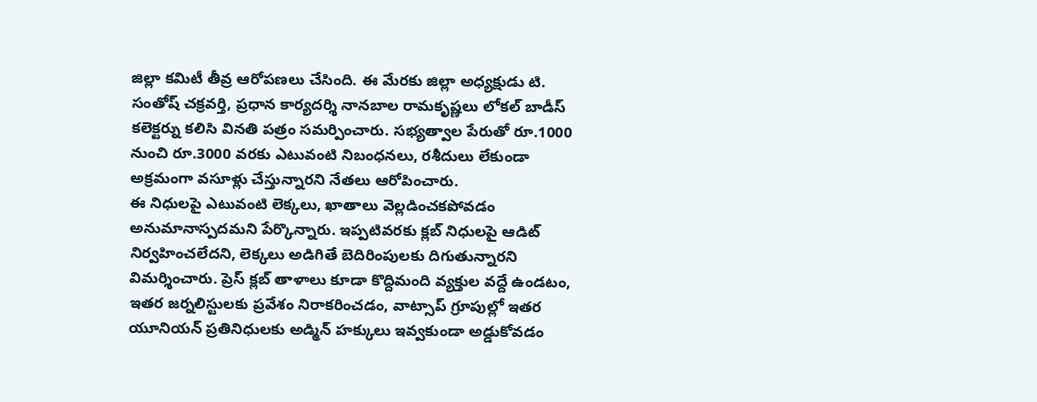జిల్లా కమిటీ తీవ్ర ఆరోపణలు చేసింది. ఈ మేరకు జిల్లా అధ్యక్షుడు టి. సంతోష్ చక్రవర్తి, ప్రధాన కార్యదర్శి నానబాల రామకృష్ణలు లోకల్ బాడీస్ కలెక్టర్ను కలిసి వినతి పత్రం సమర్పించారు. సభ్యత్వాల పేరుతో రూ.1000 నుంచి రూ.3000 వరకు ఎటువంటి నిబంధనలు, రశీదులు లేకుండా అక్రమంగా వసూళ్లు చేస్తున్నారని నేతలు ఆరోపించారు.
ఈ నిధులపై ఎటువంటి లెక్కలు, ఖాతాలు వెల్లడించకపోవడం అనుమానాస్పదమని పేర్కొన్నారు. ఇప్పటివరకు క్లబ్ నిధులపై ఆడిట్ నిర్వహించలేదని, లెక్కలు అడిగితే బెదిరింపులకు దిగుతున్నారని విమర్శించారు. ప్రెస్ క్లబ్ తాళాలు కూడా కొద్దిమంది వ్యక్తుల వద్దే ఉండటం, ఇతర జర్నలిస్టులకు ప్రవేశం నిరాకరించడం, వాట్సాప్ గ్రూపుల్లో ఇతర యూనియన్ ప్రతినిధులకు అడ్మిన్ హక్కులు ఇవ్వకుండా అడ్డుకోవడం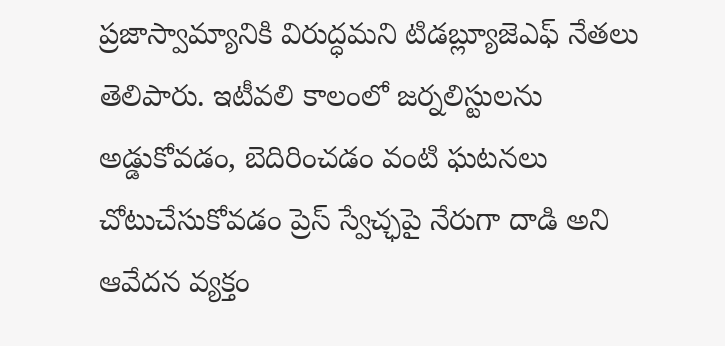ప్రజాస్వామ్యానికి విరుద్ధమని టిడబ్ల్యూజెఎఫ్ నేతలు తెలిపారు. ఇటీవలి కాలంలో జర్నలిస్టులను అడ్డుకోవడం, బెదిరించడం వంటి ఘటనలు చోటుచేసుకోవడం ప్రెస్ స్వేచ్ఛపై నేరుగా దాడి అని ఆవేదన వ్యక్తం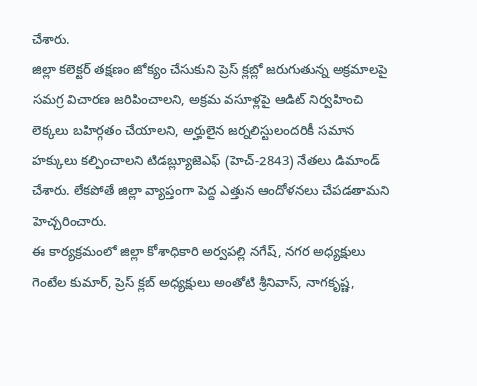చేశారు.
జిల్లా కలెక్టర్ తక్షణం జోక్యం చేసుకుని ప్రెస్ క్లబ్లో జరుగుతున్న అక్రమాలపై సమగ్ర విచారణ జరిపించాలని, అక్రమ వసూళ్లపై ఆడిట్ నిర్వహించి లెక్కలు బహిర్గతం చేయాలని, అర్హులైన జర్నలిస్టులందరికీ సమాన హక్కులు కల్పించాలని టిడబ్ల్యూజెఎఫ్ (హెచ్-2843) నేతలు డిమాండ్ చేశారు. లేకపోతే జిల్లా వ్యాప్తంగా పెద్ద ఎత్తున ఆందోళనలు చేపడతామని హెచ్చరించారు.
ఈ కార్యక్రమంలో జిల్లా కోశాధికారి అర్వపల్లి నగేష్, నగర అధ్యక్షులు గెంటేల కుమార్, ప్రెస్ క్లబ్ అధ్యక్షులు అంతోటి శ్రీనివాస్, నాగకృష్ణ,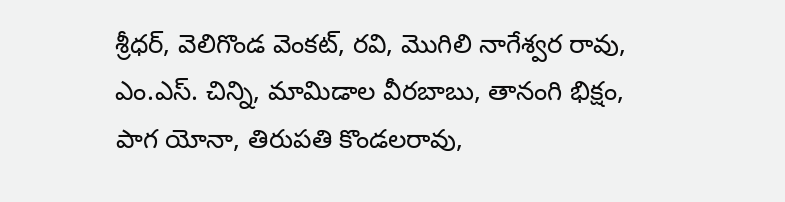శ్రీధర్, వెలిగొండ వెంకట్, రవి, మొగిలి నాగేశ్వర రావు, ఎం.ఎస్. చిన్ని, మామిడాల వీరబాబు, తానంగి భిక్షం, పాగ యోనా, తిరుపతి కొండలరావు,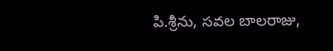పి.శ్రీను, సవల బాలరాజు,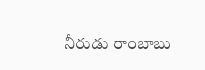నీరుడు రాంబాబు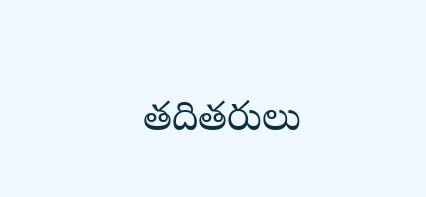తదితరులు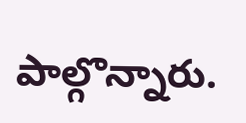పాల్గొన్నారు.